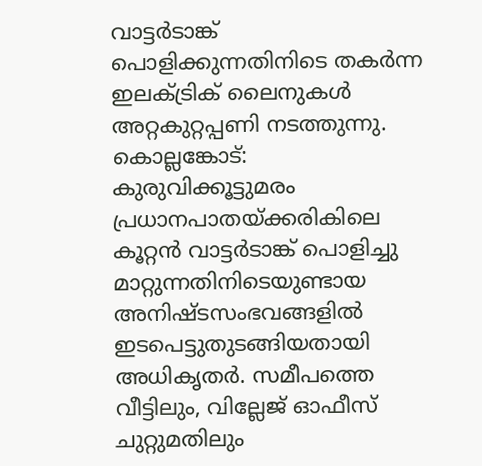വാട്ടർടാങ്ക് പൊളിക്കുന്നതിനിടെ തകർന്ന ഇലക്ട്രിക് ലൈനുകൾ അറ്റകുറ്റപ്പണി നടത്തുന്നു.
കൊല്ലങ്കോട്: കുരുവിക്കൂട്ടുമരം പ്രധാനപാതയ്ക്കരികിലെ കൂറ്റൻ വാട്ടർടാങ്ക് പൊളിച്ചു മാറ്റുന്നതിനിടെയുണ്ടായ അനിഷ്ടസംഭവങ്ങളിൽ ഇടപെട്ടുതുടങ്ങിയതായി അധികൃതർ. സമീപത്തെ വീട്ടിലും, വില്ലേജ് ഓഫീസ് ചുറ്റുമതിലും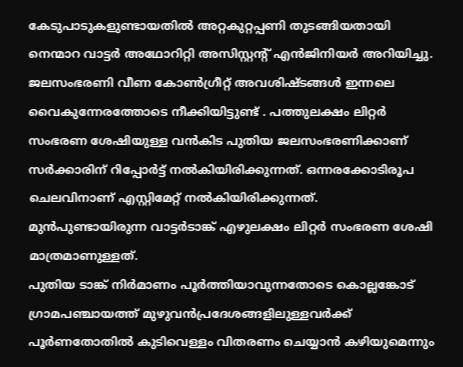കേടുപാടുകളുണ്ടായതിൽ അറ്റകുറ്റപ്പണി തുടങ്ങിയതായി നെന്മാറ വാട്ടർ അഥോറിറ്റി അസിസ്റ്റന്റ് എൻജിനിയർ അറിയിച്ചു.
ജലസംഭരണി വീണ കോൺഗ്രീറ്റ് അവശിഷ്ടങ്ങൾ ഇന്നലെ വൈകുന്നേരത്തോടെ നീക്കിയിട്ടുണ്ട് . പത്തുലക്ഷം ലിറ്റർ സംഭരണ ശേഷിയുള്ള വൻകിട പുതിയ ജലസംഭരണിക്കാണ് സർക്കാരിന് റിപ്പോർട്ട് നൽകിയിരിക്കുന്നത്. ഒന്നരക്കോടിരൂപ ചെലവിനാണ് എസ്റ്റിമേറ്റ് നൽകിയിരിക്കുന്നത്. മുൻപുണ്ടായിരുന്ന വാട്ടർടാങ്ക് എഴുലക്ഷം ലിറ്റർ സംഭരണ ശേഷി മാത്രമാണുള്ളത്.
പുതിയ ടാങ്ക് നിർമാണം പൂർത്തിയാവുന്നതോടെ കൊല്ലങ്കോട് ഗ്രാമപഞ്ചായത്ത് മുഴുവൻപ്രദേശങ്ങളിലുള്ളവർക്ക് പൂർണതോതിൽ കുടിവെള്ളം വിതരണം ചെയ്യാൻ കഴിയുമെന്നും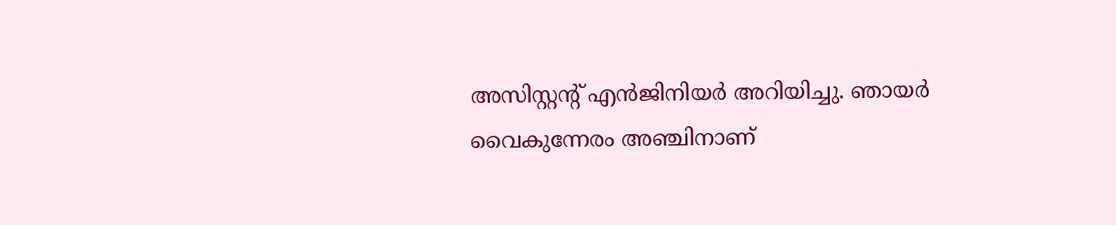അസിസ്റ്റന്റ് എൻജിനിയർ അറിയിച്ചു. ഞായർ വൈകുന്നേരം അഞ്ചിനാണ്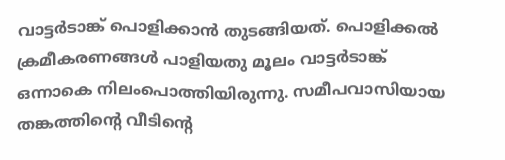വാട്ടർടാങ്ക് പൊളിക്കാൻ തുടങ്ങിയത്. പൊളിക്കൽ ക്രമീകരണങ്ങൾ പാളിയതു മൂലം വാട്ടർടാങ്ക് ഒന്നാകെ നിലംപൊത്തിയിരുന്നു. സമീപവാസിയായ തങ്കത്തിന്റെ വീടിന്റെ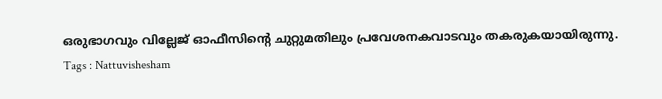ഒരുഭാഗവും വില്ലേജ് ഓഫീസിന്റെ ചുറ്റുമതിലും പ്രവേശനകവാടവും തകരുകയായിരുന്നു.
Tags : Nattuvishesham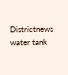Districtnews water tank